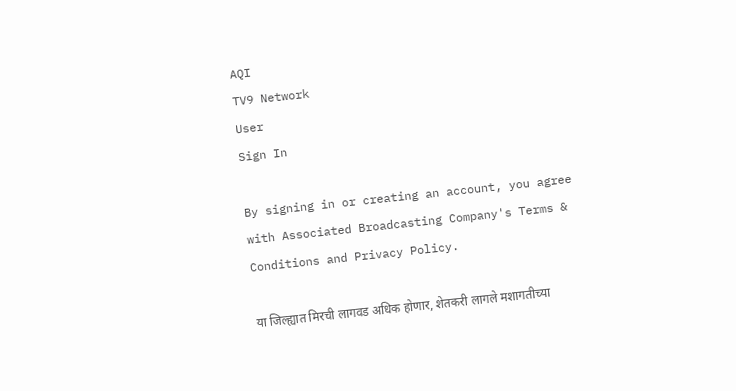AQI
TV9 Network
User
Sign In

By signing in or creating an account, you agree with Associated Broadcasting Company's Terms & Conditions and Privacy Policy.

या जिल्ह्यात मिरची लागवड अधिक होणार, शेतकरी लागले मशागतीच्या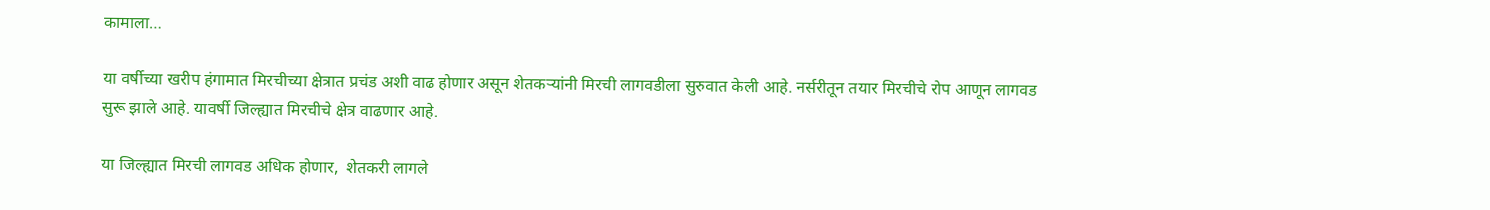कामाला…

या वर्षीच्या खरीप हंगामात मिरचीच्या क्षेत्रात प्रचंड अशी वाढ होणार असून शेतकऱ्यांनी मिरची लागवडीला सुरुवात केली आहे. नर्सरीतून तयार मिरचीचे रोप आणून लागवड सुरू झाले आहे. यावर्षी जिल्ह्यात मिरचीचे क्षेत्र वाढणार आहे.

या जिल्ह्यात मिरची लागवड अधिक होणार,  शेतकरी लागले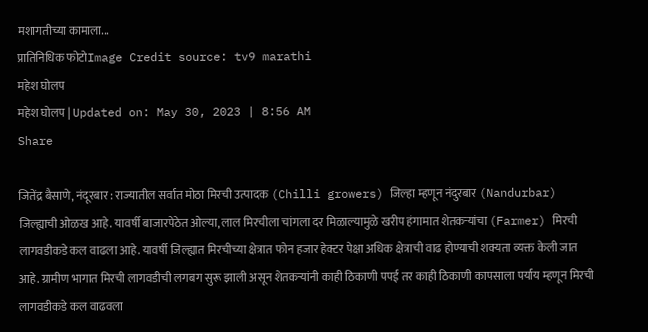मशागतीच्या कामाला...
प्रातिनिधिक फोटोImage Credit source: tv9 marathi
महेश घोलप
महेश घोलप | Updated on: May 30, 2023 | 8:56 AM
Share

जितेंद्र बैसाणे, नंदूरबार : राज्यातील सर्वात मोठा मिरची उत्पादक (Chilli growers) जिल्हा म्हणून नंदुरबार (Nandurbar) जिल्ह्याची ओळख आहे. यावर्षी बाजारपेठेत ओल्या, लाल मिरचीला चांगला दर मिळाल्यामुळे खरीप हंगामात शेतकऱ्यांचा (Farmer) मिरची लागवडीकडे कल वाढला आहे. यावर्षी जिल्ह्यात मिरचीच्या क्षेत्रात फोन हजार हेक्टर पेक्षा अधिक क्षेत्राची वाढ होण्याची शक्यता व्यक्त केली जात आहे. ग्रामीण भागात मिरची लागवडीची लगबग सुरू झाली असून शेतकऱ्यांनी काही ठिकाणी पपई तर काही ठिकाणी कापसाला पर्याय म्हणून मिरची लागवडीकडे कल वाढवला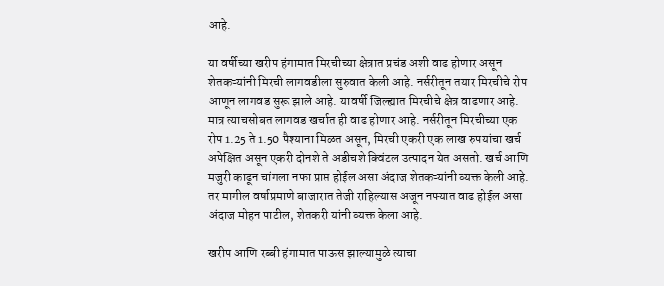आहे.

या वर्षीच्या खरीप हंगामात मिरचीच्या क्षेत्रात प्रचंड अशी वाढ होणार असून शेतकऱ्यांनी मिरची लागवडीला सुरुवात केली आहे. नर्सरीतून तयार मिरचीचे रोप आणून लागवड सुरू झाले आहे. यावर्षी जिल्ह्यात मिरचीचे क्षेत्र वाढणार आहे. मात्र त्याचसोबत लागवड खर्चात ही वाढ होणार आहे. नर्सरीतून मिरचीच्या एक रोप 1.25 ते 1.50 पैश्याना मिळत असून, मिरची एकरी एक लाख रुपयांचा खर्च अपेक्षित असून एकरी दोनशे ते अडीचशे क्विंटल उत्पादन येत असतो. खर्च आणि मजुरी काढून चांगला नफा प्राप्त होईल असा अंदाज शेतकऱ्यांनी व्यक्त केली आहे. तर मागील वर्षाप्रमाणे बाजारात तेजी राहिल्यास अजून नफ्यात वाढ होईल असा अंदाज मोहन पाटील, शेतकरी यांनी व्यक्त केला आहे.

खरीप आणि रब्बी हंगामात पाऊस झाल्यामुळे त्याचा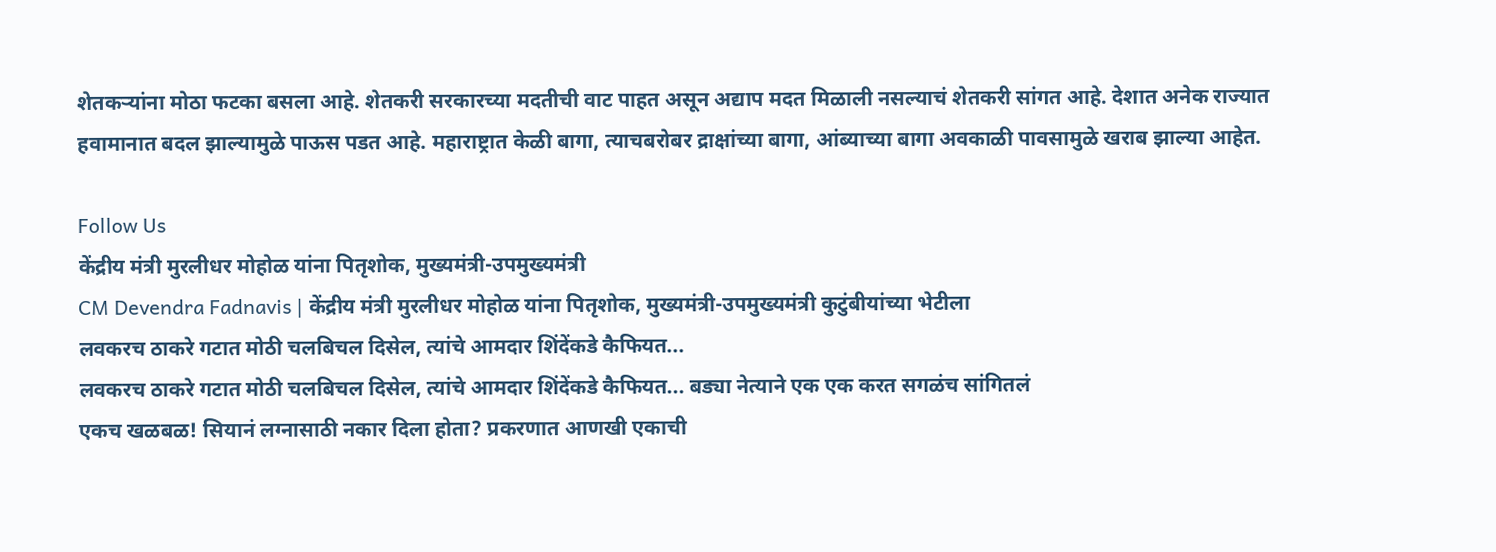शेतकऱ्यांना मोठा फटका बसला आहे. शेतकरी सरकारच्या मदतीची वाट पाहत असून अद्याप मदत मिळाली नसल्याचं शेतकरी सांगत आहे. देशात अनेक राज्यात हवामानात बदल झाल्यामुळे पाऊस पडत आहे. महाराष्ट्रात केळी बागा, त्याचबरोबर द्राक्षांच्या बागा, आंब्याच्या बागा अवकाळी पावसामुळे खराब झाल्या आहेत.

Follow Us
केंद्रीय मंत्री मुरलीधर मोहोळ यांना पितृशोक, मुख्यमंत्री-उपमुख्यमंत्री
CM Devendra Fadnavis | केंद्रीय मंत्री मुरलीधर मोहोळ यांना पितृशोक, मुख्यमंत्री-उपमुख्यमंत्री कुटुंबीयांच्या भेटीला
लवकरच ठाकरे गटात मोठी चलबिचल दिसेल, त्यांचे आमदार शिंदेंकडे कैफियत...
लवकरच ठाकरे गटात मोठी चलबिचल दिसेल, त्यांचे आमदार शिंदेंकडे कैफियत... बड्या नेत्याने एक एक करत सगळंच सांगितलं
एकच खळबळ! सियानं लग्नासाठी नकार दिला होता? प्रकरणात आणखी एकाची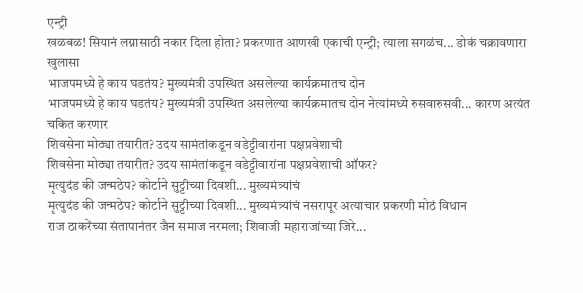एन्ट्री
खळबळ! सियानं लग्नासाठी नकार दिला होता? प्रकरणात आणखी एकाची एन्ट्री; त्याला सगळंच... डोकं चक्रावणारा खुलासा
भाजपमध्ये हे काय घडतंय? मुख्यमंत्री उपस्थित असलेल्या कार्यक्रमातच दोन
भाजपमध्ये हे काय घडतंय? मुख्यमंत्री उपस्थित असलेल्या कार्यक्रमातच दोन नेत्यांमध्ये रुसवारुसवी... कारण अत्यंत चकित करणार
शिवसेना मोठ्या तयारीत? उदय सामंतांकडून वडेट्टीवारांना पक्षप्रवेशाची
शिवसेना मोठ्या तयारीत? उदय सामंतांकडून वडेट्टीवारांना पक्षप्रवेशाची ऑफर?
मृत्युदंड की जन्मठेप? कोर्टाने सुट्टीच्या दिवशी... मुख्यमंत्र्यांचं
मृत्युदंड की जन्मठेप? कोर्टाने सुट्टीच्या दिवशी... मुख्यमंत्र्यांचं नसरापूर अत्याचार प्रकरणी मोठं विधान
राज ठाकरेंच्या संतापानंतर जैन समाज नरमला; शिवाजी महाराजांच्या जिरे...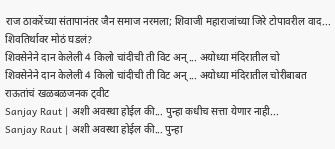राज ठाकरेंच्या संतापानंतर जैन समाज नरमला; शिवाजी महाराजांच्या जिरे टोपावरील वाद... शिवतिर्थावर मोठं घडलं?
शिवसेनेने दान केलेली 4 किलो चांदीची ती विट अन्... अयोध्या मंदिरातील चो
शिवसेनेने दान केलेली 4 किलो चांदीची ती विट अन्... अयोध्या मंदिरातील चोरीबाबत राऊतांचं खळबळजनक ट्वीट
Sanjay Raut | अशी अवस्था होईल की... पुन्हा कधीच सत्ता येणार नाही...
Sanjay Raut | अशी अवस्था होईल की... पुन्हा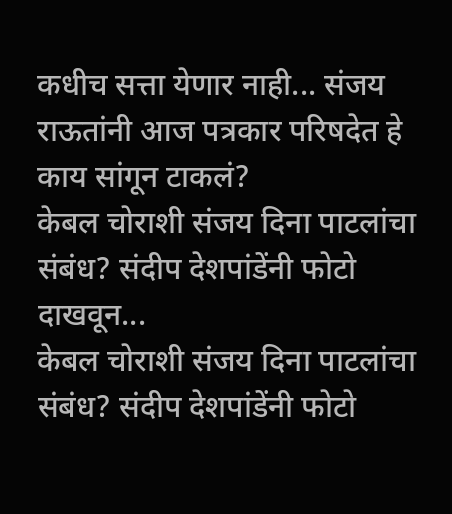कधीच सत्ता येणार नाही... संजय राऊतांनी आज पत्रकार परिषदेत हे काय सांगून टाकलं?
केबल चोराशी संजय दिना पाटलांचा संबंध? संदीप देशपांडेंनी फोटो दाखवून...
केबल चोराशी संजय दिना पाटलांचा संबंध? संदीप देशपांडेंनी फोटो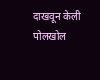दाखवून केली पोलखोल